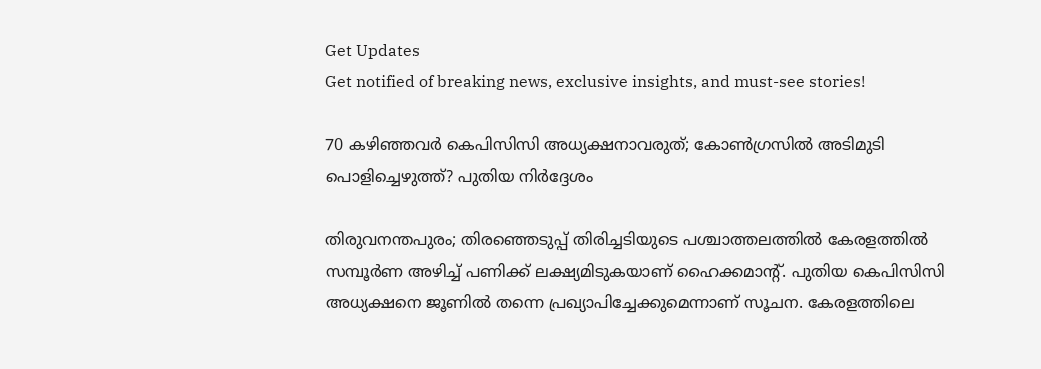Get Updates
Get notified of breaking news, exclusive insights, and must-see stories!

70 കഴിഞ്ഞവർ കെപിസിസി അധ്യക്ഷനാവരുത്; കോൺഗ്രസിൽ അടിമുടി പൊളിച്ചെഴുത്ത്? പുതിയ നിർദ്ദേശം

തിരുവനന്തപുരം; തിരഞ്ഞെടുപ്പ് തിരിച്ചടിയുടെ പശ്ചാത്തലത്തിൽ കേരളത്തിൽ സമ്പൂർണ അഴിച്ച് പണിക്ക് ലക്ഷ്യമിടുകയാണ് ഹൈക്കമാന്റ്. പുതിയ കെപിസിസി അധ്യക്ഷനെ ജൂണിൽ തന്നെ പ്രഖ്യാപിച്ചേക്കുമെന്നാണ് സൂചന. കേരളത്തിലെ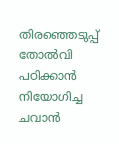തിരഞ്ഞെടുപ്പ് തോൽവി പഠിക്കാൻ നിയോഗിച്ച ചവാൻ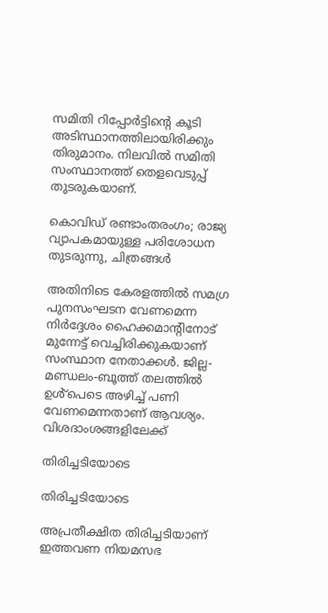സമിതി റിപ്പോർട്ടിന്റെ കൂടി അടിസ്ഥാനത്തിലായിരിക്കും തിരുമാനം. നിലവിൽ സമിതി സംസ്ഥാനത്ത് തെളവെടുപ്പ് തുടരുകയാണ്.

കൊവിഡ് രണ്ടാംതരംഗം; രാജ്യ വ്യാപകമായുള്ള പരിശോധന തുടരുന്നു, ചിത്രങ്ങള്‍

അതിനിടെ കേരളത്തിൽ സമഗ്ര പുനസംഘടന വേണമെന്ന നിർദ്ദേശം ഹൈക്കമാന്റിനോട് മുന്നേട്ട് വെച്ചിരിക്കുകയാണ് സംസ്ഥാന നേതാക്കൾ. ജില്ല-മണ്ഡലം-ബൂത്ത് തലത്തിൽ ഉൾ്പെടെ അഴിച്ച് പണി വേണമെന്നതാണ് ആവശ്യം. വിശദാംശങ്ങളിലേക്ക്

തിരിച്ചടിയോടെ

തിരിച്ചടിയോടെ

അപ്രതീക്ഷിത തിരിച്ചടിയാണ് ഇത്തവണ നിയമസഭ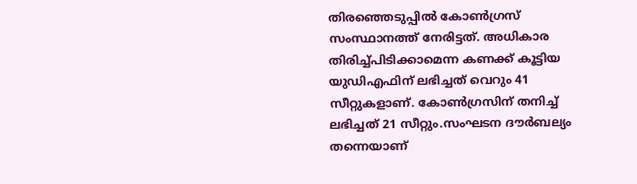തിരഞ്ഞെടുപ്പിൽ കോൺഗ്രസ് സംസ്ഥാനത്ത് നേരിട്ടത്. അധികാര തിരിച്ച്പിടിക്കാമെന്ന കണക്ക് കൂട്ടിയ യുഡിഎഫിന് ലഭിച്ചത് വെറും 41 സീറ്റുകളാണ്. കോൺഗ്രസിന് തനിച്ച് ലഭിച്ചത് 21 സീറ്റും.സംഘടന ദൗർബല്യം തന്നെയാണ്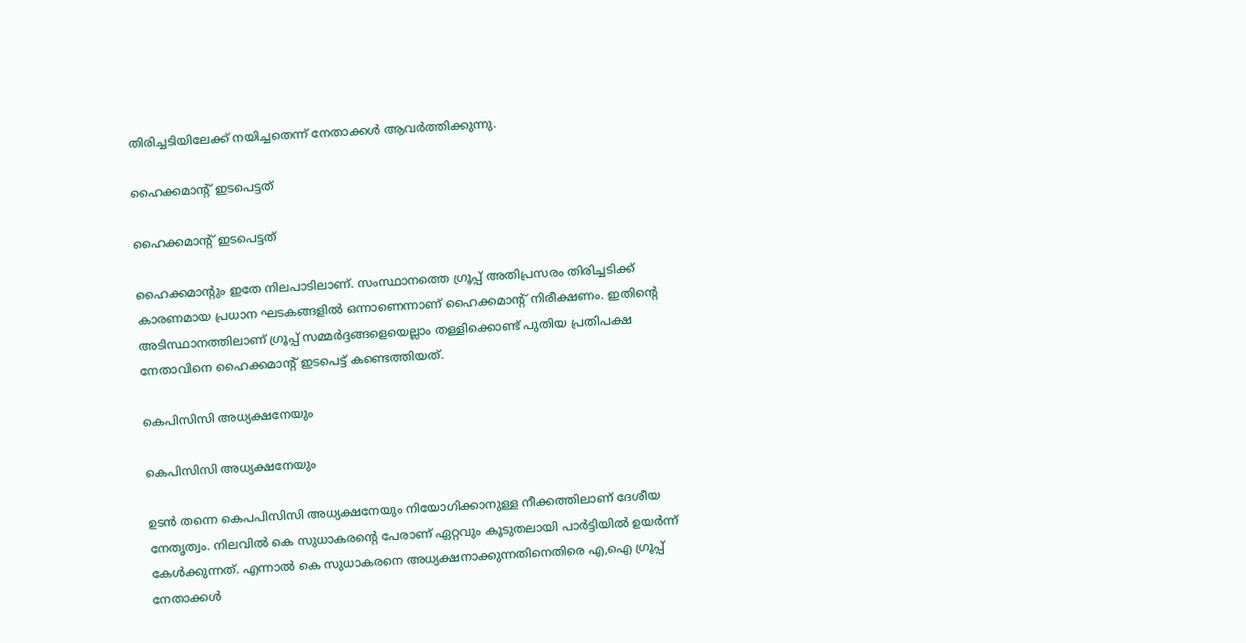തിരിച്ചടിയിലേക്ക് നയിച്ചതെന്ന് നേതാക്കൾ ആവർത്തിക്കുന്നു.

ഹൈക്കമാന്റ് ഇടപെട്ടത്

ഹൈക്കമാന്റ് ഇടപെട്ടത്

ഹൈക്കമാന്റും ഇതേ നിലപാടിലാണ്. സംസ്ഥാനത്തെ ഗ്രൂപ്പ് അതിപ്രസരം തിരിച്ചടിക്ക് കാരണമായ പ്രധാന ഘടകങ്ങളിൽ ഒന്നാണെന്നാണ് ഹൈക്കമാന്റ് നിരീക്ഷണം. ഇതിന്റെ അടിസ്ഥാനത്തിലാണ് ഗ്രൂപ്പ് സമ്മർദ്ദങ്ങളെയെല്ലാം തള്ളിക്കൊണ്ട് പുതിയ പ്രതിപക്ഷ നേതാവിനെ ഹൈക്കമാന്റ് ഇടപെട്ട് കണ്ടെത്തിയത്.

കെപിസിസി അധ്യക്ഷനേയും

കെപിസിസി അധ്യക്ഷനേയും

ഉടൻ തന്നെ കെപപിസിസി അധ്യക്ഷനേയും നിയോഗിക്കാനുള്ള നീക്കത്തിലാണ് ദേശീയ നേതൃത്വം. നിലവിൽ കെ സുധാകരന്റെ പേരാണ് ഏറ്റവും കൂടുതലായി പാർട്ടിയിൽ ഉയർന്ന് കേൾക്കുന്നത്. എന്നാൽ കെ സുധാകരനെ അധ്യക്ഷനാക്കുന്നതിനെതിരെ എ,ഐ ഗ്രൂപ്പ് നേതാക്കൾ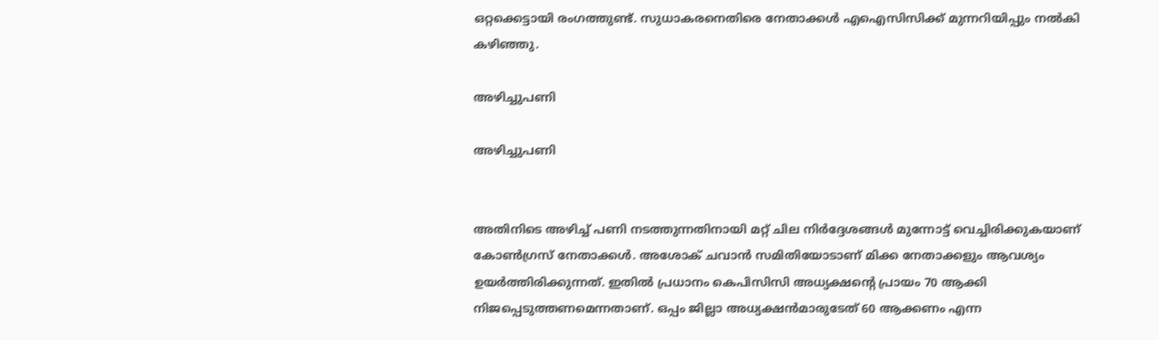ഒറ്റക്കെട്ടായി രംഗത്തുണ്ട്. സുധാകരനെതിരെ നേതാക്കൾ എഐസിസിക്ക് മുന്നറിയിപ്പും നൽകി കഴിഞ്ഞു.

അഴിച്ചുപണി

അഴിച്ചുപണി


അതിനിടെ അഴിച്ച് പണി നടത്തുന്നതിനായി മറ്റ് ചില നിർദ്ദേശങ്ങൾ മുന്നോട്ട് വെച്ചിരിക്കുകയാണ് കോൺഗ്രസ് നേതാക്കൾ. അശോക് ചവാൻ സമിതിയോടാണ് മിക്ക നേതാക്കളും ആവശ്യം ഉയർത്തിരിക്കുന്നത്. ഇതിൽ പ്രധാനം കെപിസിസി അധ്യക്ഷന്റെ പ്രായം 70 ആക്കി നിജപ്പെടുത്തണമെന്നതാണ്. ഒപ്പം ജില്ലാ അധ്യക്ഷൻമാരുടേത് 60 ആക്കണം എന്ന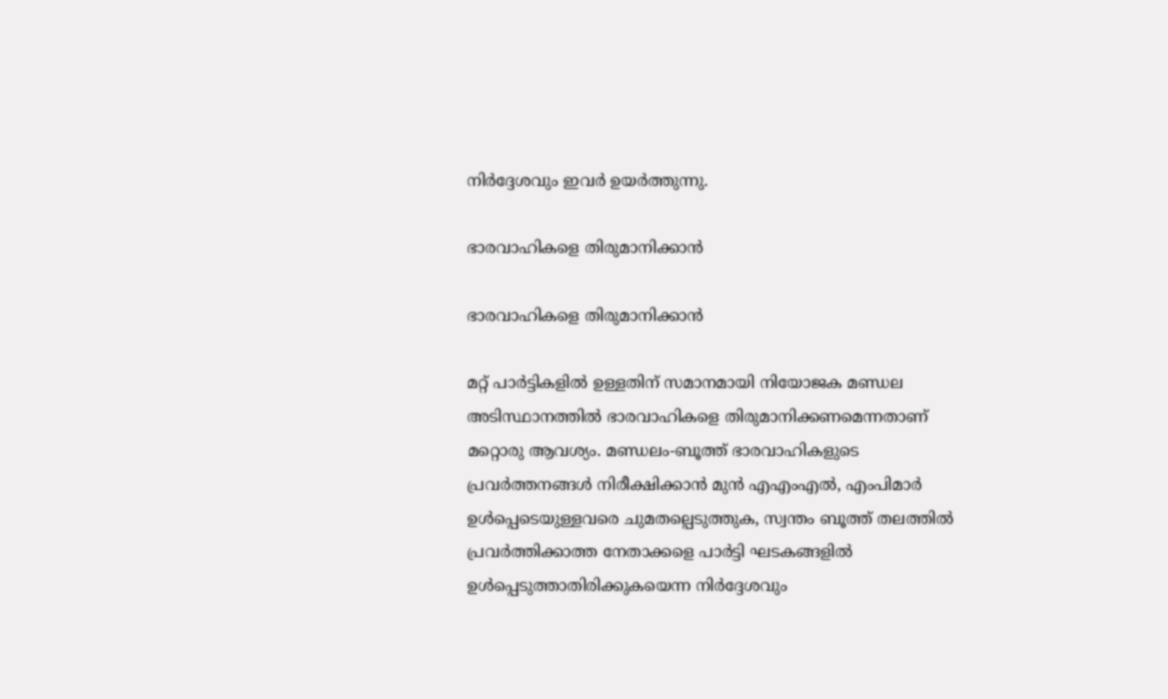നിർദ്ദേശവും ഇവർ ഉയർത്തുന്നു.

ഭാരവാഹികളെ തിരുമാനിക്കാൻ

ഭാരവാഹികളെ തിരുമാനിക്കാൻ

മറ്റ് പാർട്ടികളിൽ ഉള്ളതിന് സമാനമായി നിയോജക മണ്ഡല അടിസ്ഥാനത്തിൽ ഭാരവാഹികളെ തിരുമാനിക്കണമെന്നതാണ് മറ്റൊരു ആവശ്യം. മണ്ഡലം-ബൂത്ത് ഭാരവാഹികളുടെ പ്രവർത്തനങ്ങൾ നിരീക്ഷിക്കാൻ മുൻ എഎംഎൽ, എംപിമാർ ഉൾപ്പെടെയുള്ളവരെ ചുമതല്പെടുത്തുക, സ്വന്തം ബൂത്ത് തലത്തിൽ പ്രവർത്തിക്കാത്ത നേതാക്കളെ പാർട്ടി ഘടകങ്ങളിൽ ഉൾപ്പെടുത്താതിരിക്കുകയെന്ന നിർദ്ദേശവും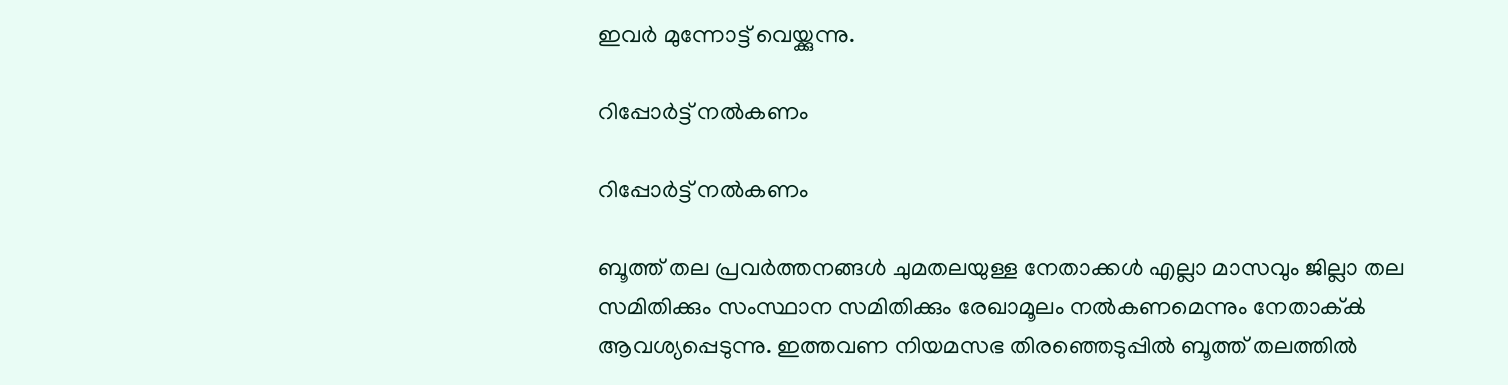ഇവർ മുന്നോട്ട് വെയ്ക്കുന്നു.

റിപ്പോർട്ട് നൽകണം

റിപ്പോർട്ട് നൽകണം

ബൂത്ത് തല പ്രവർത്തനങ്ങൾ ചുമതലയുള്ള നേതാക്കൾ എല്ലാ മാസവും ജില്ലാ തല സമിതിക്കും സംസ്ഥാന സമിതിക്കും രേഖാമൂലം നൽകണമെന്നും നേതാക്ൿ ആവശ്യപ്പെടുന്നു. ഇത്തവണ നിയമസഭ തിരഞ്ഞെടുപ്പിൽ ബൂത്ത് തലത്തിൽ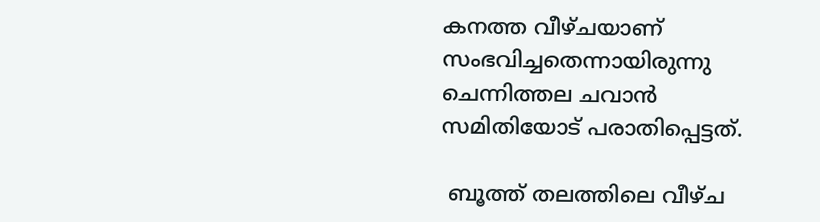കനത്ത വീഴ്ചയാണ് സംഭവിച്ചതെന്നായിരുന്നു ചെന്നിത്തല ചവാൻ സമിതിയോട് പരാതിപ്പെട്ടത്.

 ബൂത്ത് തലത്തിലെ വീഴ്ച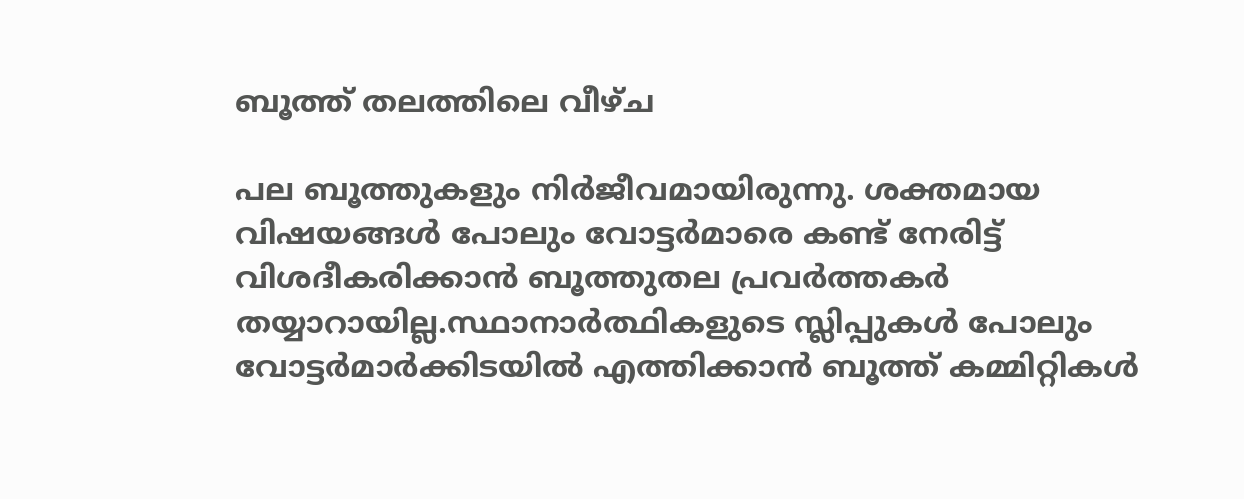ബൂത്ത് തലത്തിലെ വീഴ്ച

പല ബൂത്തുകളും നിർജീവമായിരുന്നു. ശക്തമായ വിഷയങ്ങൾ പോലും വോട്ടർമാരെ കണ്ട് നേരിട്ട് വിശദീകരിക്കാൻ ബൂത്തുതല പ്രവർത്തകർ തയ്യാറായില്ല.സ്ഥാനാർത്ഥികളുടെ സ്ലിപ്പുകൾ പോലും വോട്ടർമാർക്കിടയിൽ എത്തിക്കാൻ ബൂത്ത് കമ്മിറ്റികൾ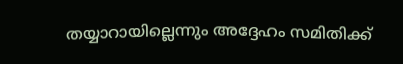തയ്യാറായില്ലെന്നും അദ്ദേഹം സമിതിക്ക്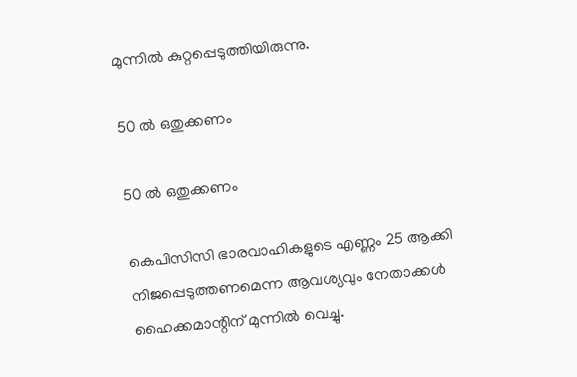മുന്നിൽ കുറ്റപ്പെടുത്തിയിരുന്നു.

50 ൽ ഒതുക്കണം

50 ൽ ഒതുക്കണം

കെപിസിസി ഭാരവാഹികളുടെ എണ്ണം 25 ആക്കി നിജപ്പെടുത്തണമെന്ന ആവശ്യവും നേതാക്കൾ ഹൈക്കമാന്റിന് മുന്നിൽ വെച്ചു.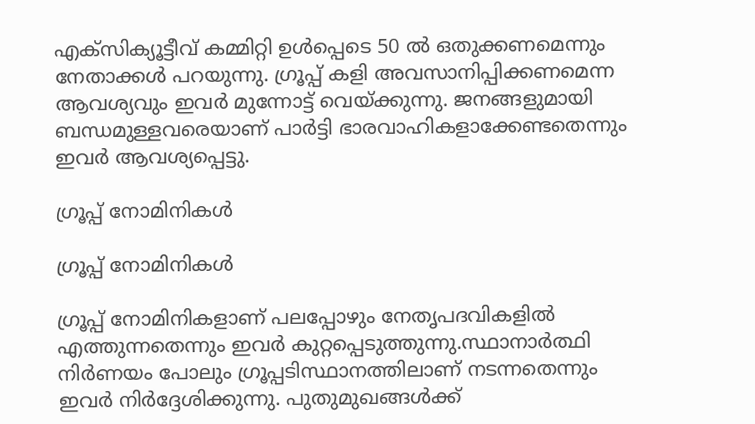എക്സിക്യൂട്ടീവ് കമ്മിറ്റി ഉൾപ്പെടെ 50 ൽ ഒതുക്കണമെന്നും നേതാക്കൾ പറയുന്നു. ഗ്രൂപ്പ് കളി അവസാനിപ്പിക്കണമെന്ന ആവശ്യവും ഇവർ മുന്നോട്ട് വെയ്ക്കുന്നു. ജനങ്ങളുമായി ബന്ധമുള്ളവരെയാണ് പാർട്ടി ഭാരവാഹികളാക്കേണ്ടതെന്നും ഇവർ ആവശ്യപ്പെട്ടു.

ഗ്രൂപ്പ് നോമിനികൾ

ഗ്രൂപ്പ് നോമിനികൾ

ഗ്രൂപ്പ് നോമിനികളാണ് പലപ്പോഴും നേതൃപദവികളിൽ എത്തുന്നതെന്നും ഇവർ കുറ്റപ്പെടുത്തുന്നു.സ്ഥാനാർത്ഥി നിർണയം പോലും ഗ്രൂപ്പടിസ്ഥാനത്തിലാണ് നടന്നതെന്നും ഇവർ നിർദ്ദേശിക്കുന്നു. പുതുമുഖങ്ങൾക്ക്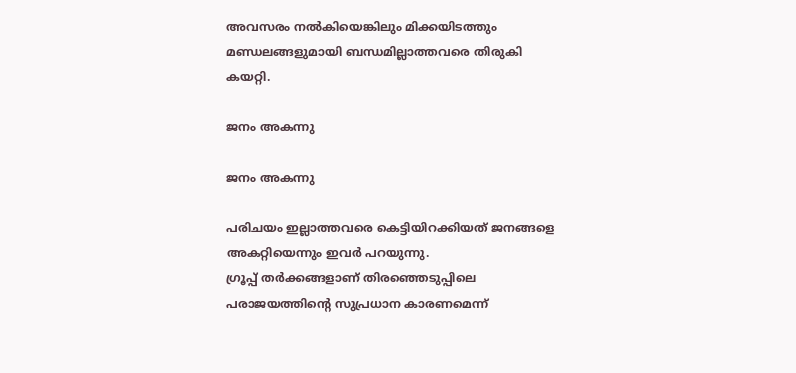അവസരം നൽകിയെങ്കിലും മിക്കയിടത്തും മണ്ഡലങ്ങളുമായി ബന്ധമില്ലാത്തവരെ തിരുകി കയറ്റി.

ജനം അകന്നു

ജനം അകന്നു

പരിചയം ഇല്ലാത്തവരെ കെട്ടിയിറക്കിയത് ജനങ്ങളെ അകറ്റിയെന്നും ഇവർ പറയുന്നു.
ഗ്രൂപ്പ് തർക്കങ്ങളാണ് തിരഞ്ഞെടുപ്പിലെ പരാജയത്തിന്റെ സുപ്രധാന കാരണമെന്ന്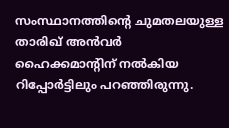സംസ്ഥാനത്തിന്റെ ചുമതലയുള്ള താരിഖ് അൻവർ ഹൈക്കമാന്റിന് നൽകിയ റിപ്പോർട്ടിലും പറഞ്ഞിരുന്നു.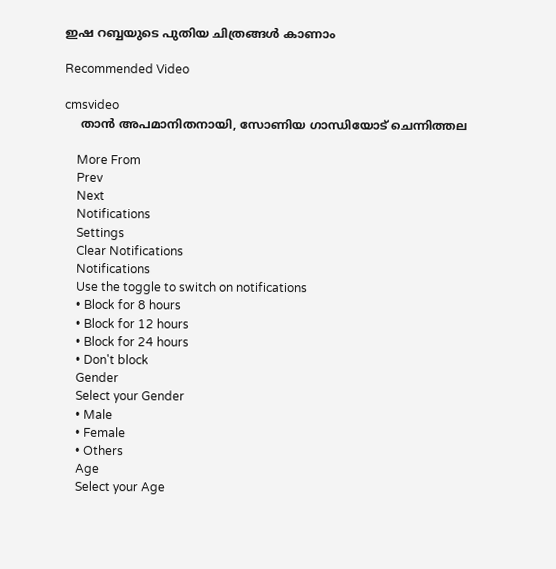ഇഷ റബ്ബയുടെ പുതിയ ചിത്രങ്ങള്‍ കാണാം

Recommended Video

cmsvideo
    താൻ അപമാനിതനായി, സോണിയ ഗാന്ധിയോട് ചെന്നിത്തല

    More From
    Prev
    Next
    Notifications
    Settings
    Clear Notifications
    Notifications
    Use the toggle to switch on notifications
    • Block for 8 hours
    • Block for 12 hours
    • Block for 24 hours
    • Don't block
    Gender
    Select your Gender
    • Male
    • Female
    • Others
    Age
    Select your Age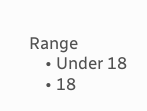Range
    • Under 18
    • 18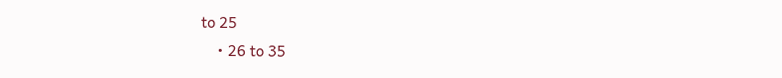to 25
    • 26 to 35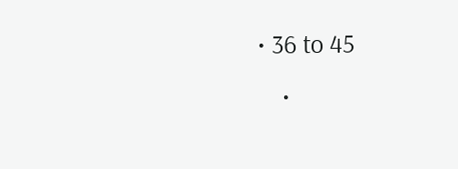• 36 to 45
    •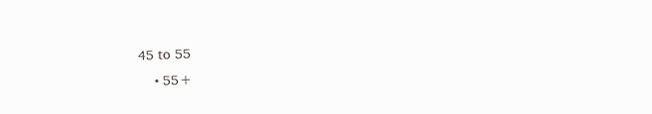45 to 55
    • 55+